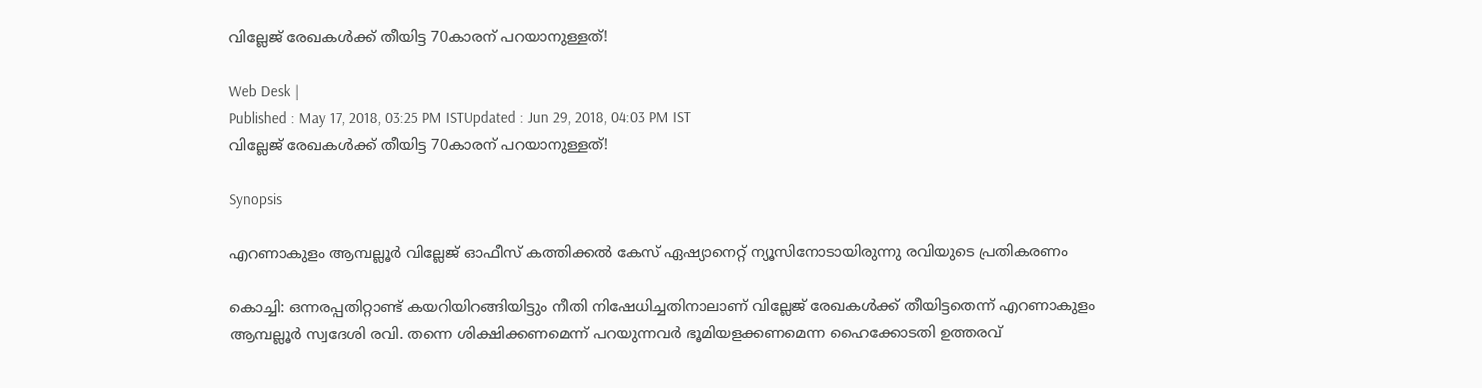വില്ലേജ് രേഖകള്‍ക്ക് തീയിട്ട 70കാരന് പറയാനുള്ളത്!

Web Desk |
Published : May 17, 2018, 03:25 PM ISTUpdated : Jun 29, 2018, 04:03 PM IST
വില്ലേജ് രേഖകള്‍ക്ക് തീയിട്ട 70കാരന് പറയാനുള്ളത്!

Synopsis

എറണാകുളം ആമ്പല്ലൂർ വില്ലേജ് ഓഫീസ് കത്തിക്കൽ കേസ് ഏഷ്യാനെറ്റ് ന്യൂസിനോടായിരുന്നു രവിയുടെ പ്രതികരണം

കൊച്ചി: ഒന്നരപ്പതിറ്റാണ്ട് കയറിയിറങ്ങിയിട്ടും നീതി നിഷേധിച്ചതിനാലാണ് വില്ലേജ് രേഖകള്‍ക്ക് തീയിട്ടതെന്ന് എറണാകുളം ആമ്പല്ലൂർ സ്വദേശി രവി. തന്നെ ശിക്ഷിക്കണമെന്ന് പറയുന്നവര്‍ ഭൂമിയളക്കണമെന്ന ഹൈക്കോടതി ഉത്തരവ്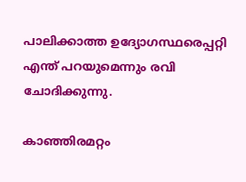പാലിക്കാത്ത ഉദ്യോഗസ്ഥരെപ്പറ്റി എന്ത് പറയുമെന്നും രവി ചോദിക്കുന്നു.

കാഞ്ഞിരമറ്റം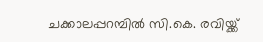ചക്കാലപ്പറമ്പില്‍ സി.കെ. രവിയ്ക്ക്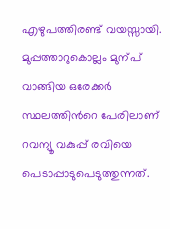എഴുപത്തിരണ്ട് വയസ്സായി. മുപ്പത്താറുകൊല്ലം മുന്പ് വാങ്ങിയ ഒരേക്കര്‍ സ്ഥലത്തിന്‍റെ പേരിലാണ് റവന്യൂ വകുപ്പ് രവിയെ പെടാപ്പാടുപെടുത്തുന്നത്.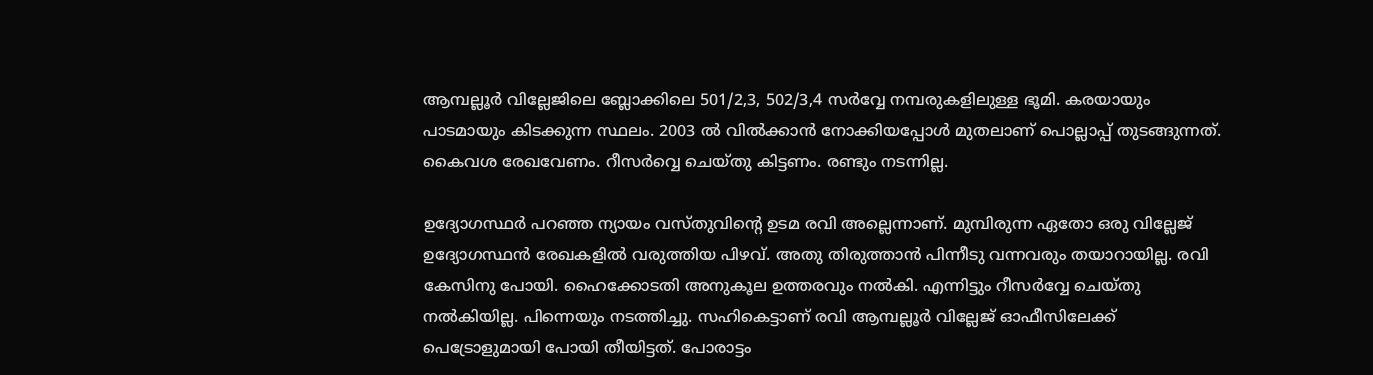ആമ്പല്ലൂര്‍ വില്ലേജിലെ ബ്ലോക്കിലെ 501/2,3, 502/3,4 സര്‍വ്വേ നമ്പരുകളിലുള്ള ഭൂമി. കരയായും പാടമായും കിടക്കുന്ന സ്ഥലം. 2003 ല്‍ വില്‍ക്കാന്‍ നോക്കിയപ്പോള്‍ മുതലാണ് പൊല്ലാപ്പ് തുടങ്ങുന്നത്. കൈവശ രേഖവേണം. റീസര്‍വ്വെ ചെയ്തു കിട്ടണം. രണ്ടും നടന്നില്ല.

ഉദ്യോഗസ്ഥര്‍ പറഞ്ഞ ന്യായം വസ്തുവിന്‍റെ ഉടമ രവി അല്ലെന്നാണ്. മുമ്പിരുന്ന ഏതോ ഒരു വില്ലേജ് ഉദ്യോഗസ്ഥന്‍ രേഖകളില്‍ വരുത്തിയ പിഴവ്. അതു തിരുത്താന്‍ പിന്നീടു വന്നവരും തയാറായില്ല. രവി കേസിനു പോയി. ഹൈക്കോടതി അനുകൂല ഉത്തരവും നല്‍കി. എന്നിട്ടും റീസര്‍വ്വേ ചെയ്തു നല്‍കിയില്ല. പിന്നെയും നടത്തിച്ചു. സഹികെട്ടാണ് രവി ആമ്പല്ലൂര്‍ വില്ലേജ് ഓഫീസിലേക്ക് പെട്രോളുമായി പോയി തീയിട്ടത്. പോരാട്ടം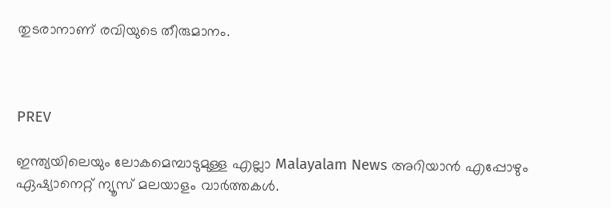തുടരാനാണ് രവിയുടെ തീരുമാനം.



PREV

ഇന്ത്യയിലെയും ലോകമെമ്പാടുമുള്ള എല്ലാ Malayalam News അറിയാൻ എപ്പോഴും ഏഷ്യാനെറ്റ് ന്യൂസ് മലയാളം വാർത്തകൾ.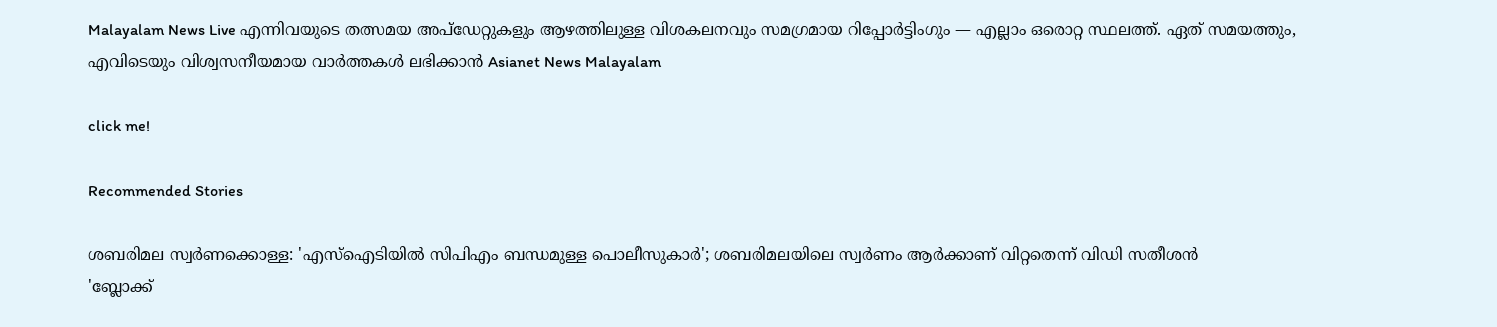Malayalam News Live എന്നിവയുടെ തത്സമയ അപ്‌ഡേറ്റുകളും ആഴത്തിലുള്ള വിശകലനവും സമഗ്രമായ റിപ്പോർട്ടിംഗും — എല്ലാം ഒരൊറ്റ സ്ഥലത്ത്. ഏത് സമയത്തും, എവിടെയും വിശ്വസനീയമായ വാർത്തകൾ ലഭിക്കാൻ Asianet News Malayalam

click me!

Recommended Stories

ശബരിമല സ്വർണക്കൊള്ള: 'എസ്ഐടിയിൽ സിപിഎം ബന്ധമുള്ള പൊലീസുകാർ'; ശബരിമലയിലെ സ്വർണം ആർക്കാണ് വിറ്റതെന്ന് വിഡി സതീശൻ
'ബ്ലോക്ക്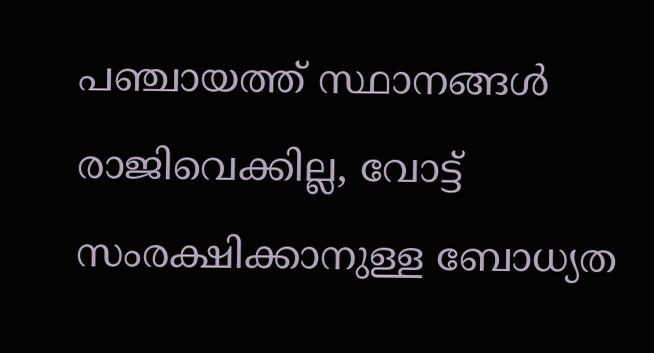പഞ്ചായത്ത് സ്ഥാനങ്ങൾ രാജിവെക്കില്ല, വോട്ട് സംരക്ഷിക്കാനുള്ള ബോധ്യത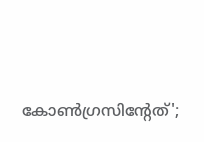കോണ്‍ഗ്രസിന്‍റേത്';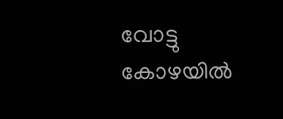വോട്ടു കോഴയില്‍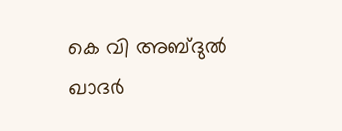കെ വി അബ്ദുൽ ഖാദർ